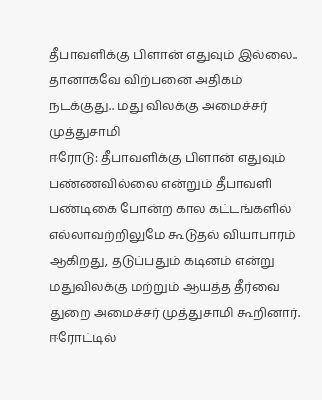தீபாவளிக்கு பிளான் எதுவும் இல்லை.. தானாகவே விற்பனை அதிகம் நடக்குது.. மது விலக்கு அமைச்சர் முத்துசாமி
ஈரோடு: தீபாவளிக்கு பிளான் எதுவும் பண்ணவில்லை என்றும் தீபாவளி பண்டிகை போன்ற கால கட்டங்களில் எல்லாவற்றிலுமே கூடுதல் வியாபாரம் ஆகிறது, தடுப்பதும் கடினம் என்று மதுவிலக்கு மற்றும் ஆயத்த தீர்வை துறை அமைச்சர் முத்துசாமி கூறினார்.
ஈரோட்டில்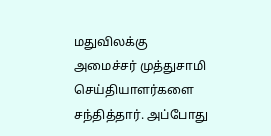மதுவிலக்கு அமைச்சர் முத்துசாமி செய்தியாளர்களை சந்தித்தார். அப்போது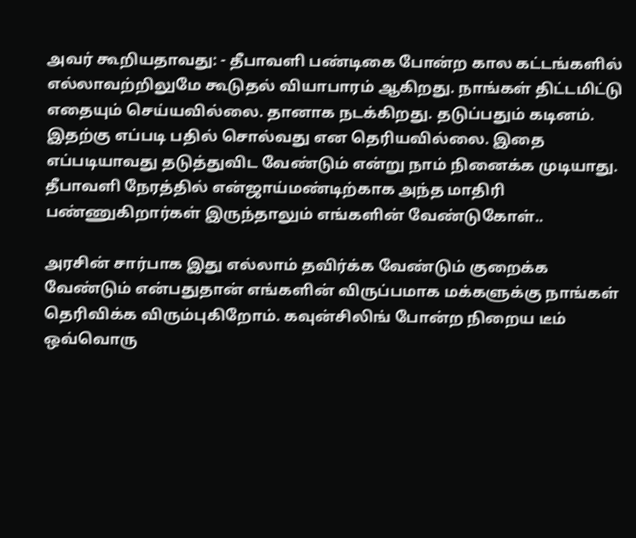அவர் கூறியதாவது: - தீபாவளி பண்டிகை போன்ற கால கட்டங்களில் எல்லாவற்றிலுமே கூடுதல் வியாபாரம் ஆகிறது. நாங்கள் திட்டமிட்டு எதையும் செய்யவில்லை. தானாக நடக்கிறது. தடுப்பதும் கடினம். இதற்கு எப்படி பதில் சொல்வது என தெரியவில்லை. இதை எப்படியாவது தடுத்துவிட வேண்டும் என்று நாம் நினைக்க முடியாது. தீபாவளி நேரத்தில் என்ஜாய்மண்டிற்காக அந்த மாதிரி பண்ணுகிறார்கள் இருந்தாலும் எங்களின் வேண்டுகோள்..

அரசின் சார்பாக இது எல்லாம் தவிர்க்க வேண்டும் குறைக்க வேண்டும் என்பதுதான் எங்களின் விருப்பமாக மக்களுக்கு நாங்கள் தெரிவிக்க விரும்புகிறோம். கவுன்சிலிங் போன்ற நிறைய டீம் ஒவ்வொரு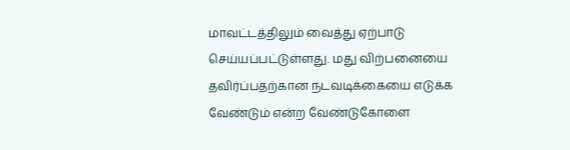மாவட்டத்திலும் வைத்து ஏற்பாடு செய்யப்பட்டுள்ளது. மது விற்பனையை தவிர்ப்பதற்கான நடவடிக்கையை எடுக்க வேண்டும் என்ற வேண்டுகோளை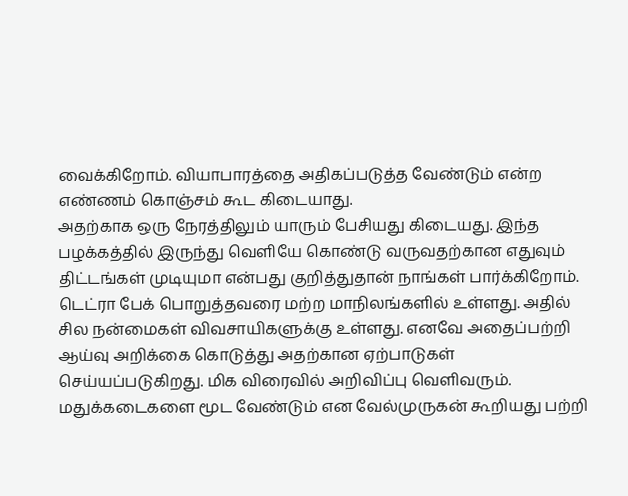வைக்கிறோம். வியாபாரத்தை அதிகப்படுத்த வேண்டும் என்ற எண்ணம் கொஞ்சம் கூட கிடையாது.
அதற்காக ஒரு நேரத்திலும் யாரும் பேசியது கிடையது. இந்த பழக்கத்தில் இருந்து வெளியே கொண்டு வருவதற்கான எதுவும் திட்டங்கள் முடியுமா என்பது குறித்துதான் நாங்கள் பார்க்கிறோம். டெட்ரா பேக் பொறுத்தவரை மற்ற மாநிலங்களில் உள்ளது. அதில் சில நன்மைகள் விவசாயிகளுக்கு உள்ளது. எனவே அதைப்பற்றி ஆய்வு அறிக்கை கொடுத்து அதற்கான ஏற்பாடுகள் செய்யப்படுகிறது. மிக விரைவில் அறிவிப்பு வெளிவரும்.
மதுக்கடைகளை மூட வேண்டும் என வேல்முருகன் கூறியது பற்றி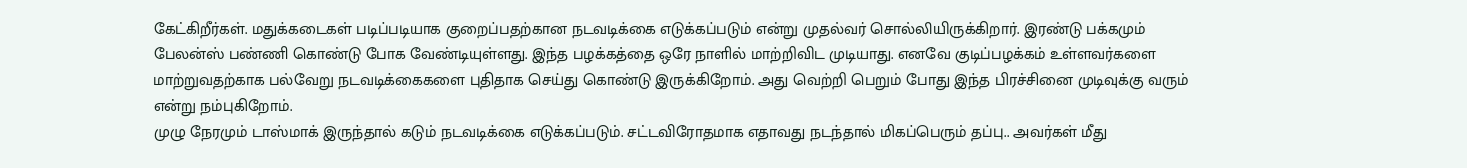கேட்கிறீர்கள். மதுக்கடைகள் படிப்படியாக குறைப்பதற்கான நடவடிக்கை எடுக்கப்படும் என்று முதல்வர் சொல்லியிருக்கிறார். இரண்டு பக்கமும் பேலன்ஸ் பண்ணி கொண்டு போக வேண்டியுள்ளது. இந்த பழக்கத்தை ஒரே நாளில் மாற்றிவிட முடியாது. எனவே குடிப்பழக்கம் உள்ளவர்களை மாற்றுவதற்காக பல்வேறு நடவடிக்கைகளை புதிதாக செய்து கொண்டு இருக்கிறோம். அது வெற்றி பெறும் போது இந்த பிரச்சினை முடிவுக்கு வரும் என்று நம்புகிறோம்.
முழு நேரமும் டாஸ்மாக் இருந்தால் கடும் நடவடிக்கை எடுக்கப்படும். சட்டவிரோதமாக எதாவது நடந்தால் மிகப்பெரும் தப்பு.. அவர்கள் மீது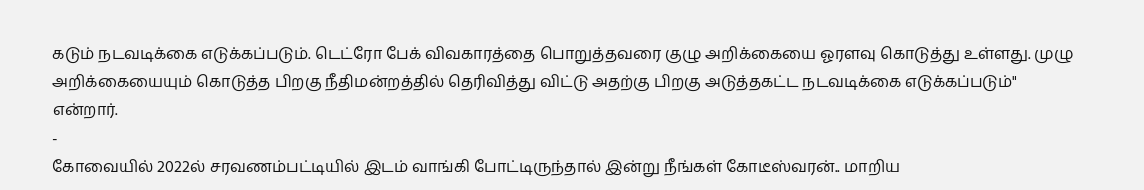கடும் நடவடிக்கை எடுக்கப்படும். டெட்ரோ பேக் விவகாரத்தை பொறுத்தவரை குழு அறிக்கையை ஓரளவு கொடுத்து உள்ளது. முழு அறிக்கையையும் கொடுத்த பிறகு நீதிமன்றத்தில் தெரிவித்து விட்டு அதற்கு பிறகு அடுத்தகட்ட நடவடிக்கை எடுக்கப்படும்" என்றார்.
-
கோவையில் 2022ல் சரவணம்பட்டியில் இடம் வாங்கி போட்டிருந்தால் இன்று நீங்கள் கோடீஸ்வரன்.. மாறிய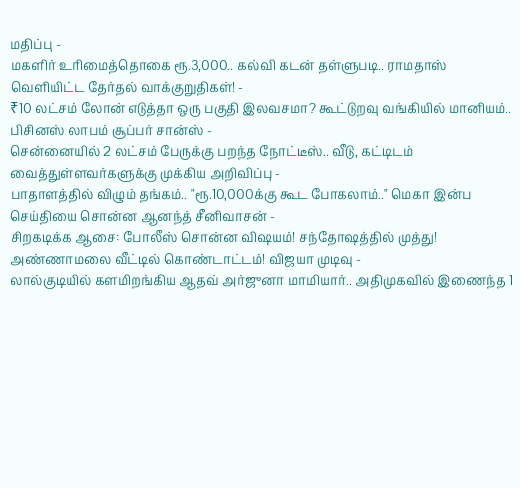மதிப்பு -
மகளிர் உரிமைத்தொகை ரூ.3,000.. கல்வி கடன் தள்ளுபடி.. ராமதாஸ் வெளியிட்ட தேர்தல் வாக்குறுதிகள்! -
₹10 லட்சம் லோன் எடுத்தா ஒரு பகுதி இலவசமா? கூட்டுறவு வங்கியில் மானியம்.. பிசினஸ் லாபம் சூப்பர் சான்ஸ் -
சென்னையில் 2 லட்சம் பேருக்கு பறந்த நோட்டீஸ்.. வீடு, கட்டிடம் வைத்துள்ளவர்களுக்கு முக்கிய அறிவிப்பு -
பாதாளத்தில் விழும் தங்கம்.. "ரூ.10,000க்கு கூட போகலாம்.." மெகா இன்ப செய்தியை சொன்ன ஆனந்த் சீனிவாசன் -
சிறகடிக்க ஆசை: போலீஸ் சொன்ன விஷயம்! சந்தோஷத்தில் முத்து! அண்ணாமலை வீட்டில் கொண்டாட்டம்! விஜயா முடிவு -
லால்குடியில் களமிறங்கிய ஆதவ் அர்ஜுனா மாமியார்.. அதிமுகவில் இணைந்த 1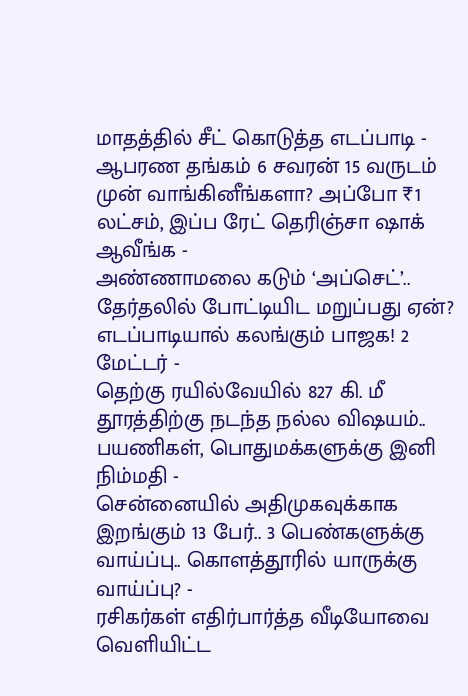மாதத்தில் சீட் கொடுத்த எடப்பாடி -
ஆபரண தங்கம் 6 சவரன் 15 வருடம் முன் வாங்கினீங்களா? அப்போ ₹1 லட்சம், இப்ப ரேட் தெரிஞ்சா ஷாக் ஆவீங்க -
அண்ணாமலை கடும் ‘அப்செட்’.. தேர்தலில் போட்டியிட மறுப்பது ஏன்? எடப்பாடியால் கலங்கும் பாஜக! 2 மேட்டர் -
தெற்கு ரயில்வேயில் 827 கி. மீ தூரத்திற்கு நடந்த நல்ல விஷயம்.. பயணிகள், பொதுமக்களுக்கு இனி நிம்மதி -
சென்னையில் அதிமுகவுக்காக இறங்கும் 13 பேர்.. 3 பெண்களுக்கு வாய்ப்பு.. கொளத்தூரில் யாருக்கு வாய்ப்பு? -
ரசிகர்கள் எதிர்பார்த்த வீடியோவை வெளியிட்ட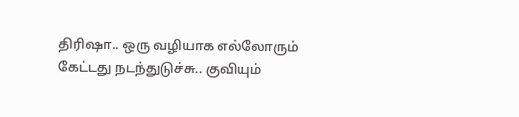திரிஷா.. ஒரு வழியாக எல்லோரும் கேட்டது நடந்துடுச்சு.. குவியும்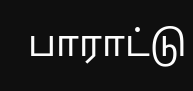பாராட்டு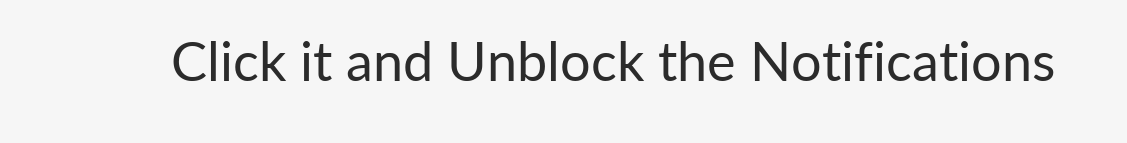Click it and Unblock the Notifications